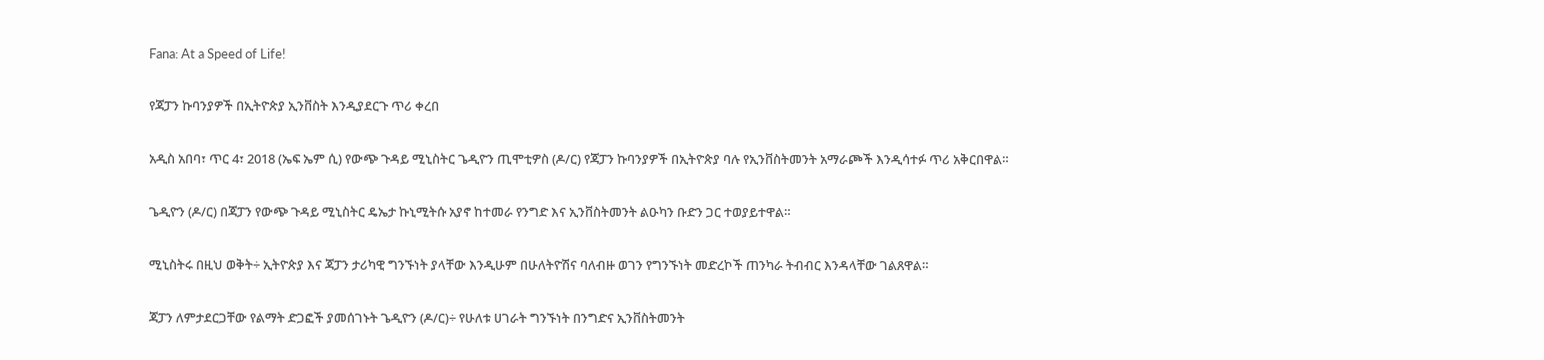Fana: At a Speed of Life!

የጃፓን ኩባንያዎች በኢትዮጵያ ኢንቨስት እንዲያደርጉ ጥሪ ቀረበ

አዲስ አበባ፣ ጥር 4፣ 2018 (ኤፍ ኤም ሲ) የውጭ ጉዳይ ሚኒስትር ጌዲዮን ጢሞቲዎስ (ዶ/ር) የጃፓን ኩባንያዎች በኢትዮጵያ ባሉ የኢንቨስትመንት አማራጮች እንዲሳተፉ ጥሪ አቅርበዋል።

ጌዲዮን (ዶ/ር) በጃፓን የውጭ ጉዳይ ሚኒስትር ዴኤታ ኩኒሚትሱ አያኖ ከተመራ የንግድ እና ኢንቨስትመንት ልዑካን ቡድን ጋር ተወያይተዋል።

ሚኒስትሩ በዚህ ወቅት÷ ኢትዮጵያ እና ጃፓን ታሪካዊ ግንኙነት ያላቸው እንዲሁም በሁለትዮሽና ባለብዙ ወገን የግንኙነት መድረኮች ጠንካራ ትብብር እንዳላቸው ገልጸዋል።

ጃፓን ለምታደርጋቸው የልማት ድጋፎች ያመሰገኑት ጌዲዮን (ዶ/ር)÷ የሁለቱ ሀገራት ግንኙነት በንግድና ኢንቨስትመንት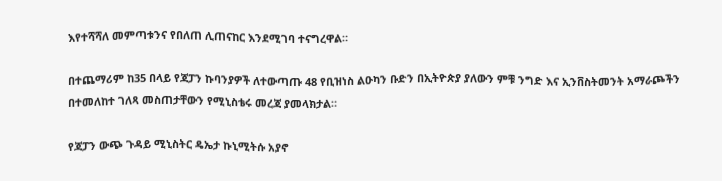እየተሻሻለ መምጣቱንና የበለጠ ሊጠናከር እንደሚገባ ተናግረዋል።

በተጨማሪም ከ35 በላይ የጃፓን ኩባንያዎች ለተውጣጡ 48 የቢዝነስ ልዑካን ቡድን በኢትዮጵያ ያለውን ምቹ ንግድ እና ኢንቨስትመንት አማራጮችን በተመለከተ ገለጻ መስጠታቸውን የሚኒስቴሩ መረጃ ያመላክታል።

የጃፓን ውጭ ጉዳይ ሚኒስትር ዴኤታ ኩኒሚትሱ አያኖ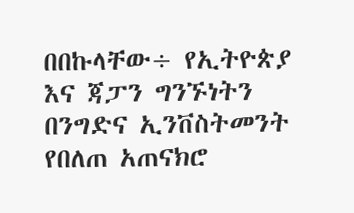በበኩላቸው÷ የኢትዮጵያ እና ጃፓን ግንኙነትን በንግድና ኢንቨስትመንት የበለጠ አጠናክሮ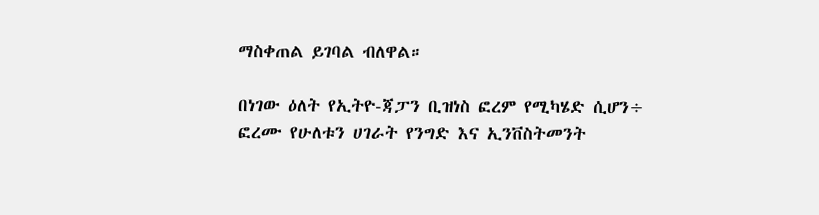ማስቀጠል ይገባል ብለዋል።

በነገው ዕለት የኢትዮ-ጃፓን ቢዝነስ ፎረም የሚካሄድ ሲሆን÷ ፎረሙ የሁለቱን ሀገራት የንግድ እና ኢንቨስትመንት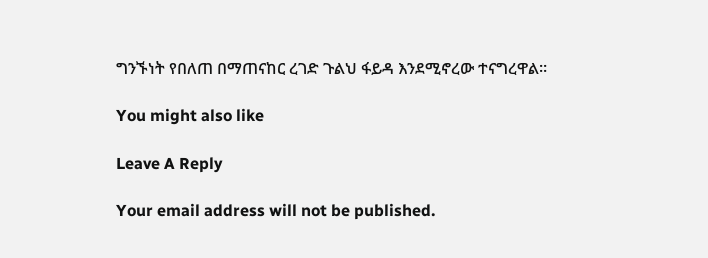ግንኙነት የበለጠ በማጠናከር ረገድ ጉልህ ፋይዳ እንደሚኖረው ተናግረዋል።

You might also like

Leave A Reply

Your email address will not be published.